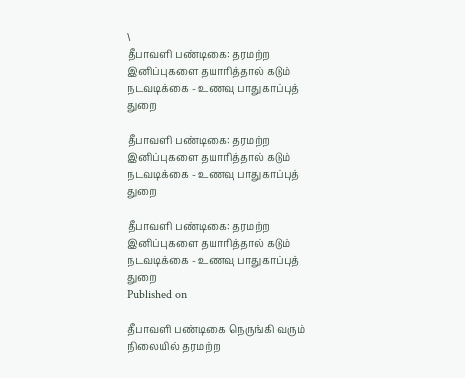\
தீபாவளி பண்டிகை: தரமற்ற இனிப்புகளை தயாரித்தால் கடும் நடவடிக்கை - உணவு பாதுகாப்புத் துறை

தீபாவளி பண்டிகை: தரமற்ற இனிப்புகளை தயாரித்தால் கடும் நடவடிக்கை - உணவு பாதுகாப்புத் துறை

தீபாவளி பண்டிகை: தரமற்ற இனிப்புகளை தயாரித்தால் கடும் நடவடிக்கை - உணவு பாதுகாப்புத் துறை
Published on

தீபாவளி பண்டிகை நெருங்கி வரும் நிலையில் தரமற்ற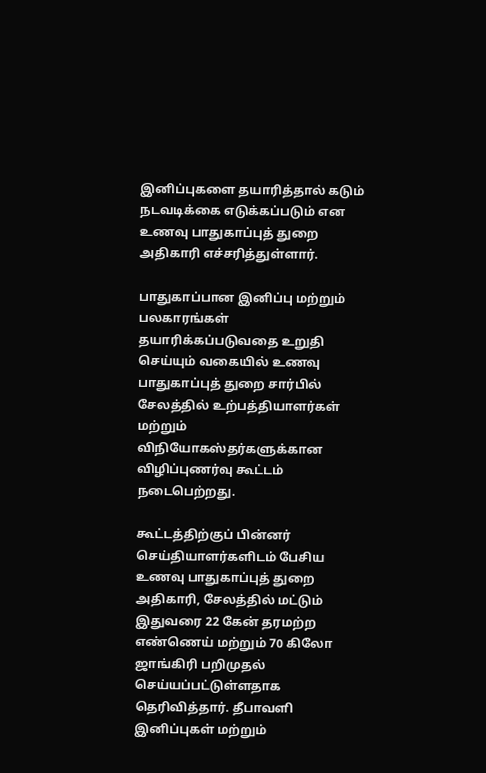இனிப்புகளை தயாரித்தால் கடும் நடவடிக்கை எடுக்கப்படும் என உணவு பாதுகாப்புத் துறை அதிகாரி எச்சரித்துள்ளார்.

பாதுகாப்பான இனிப்பு மற்றும் பலகாரங்கள் தயாரிக்கப்படுவதை உறுதி செய்யும் வகையில் உணவு பாதுகாப்புத் துறை சார்பில் சேலத்தில் உற்பத்தியாளர்கள் மற்றும் விநியோகஸ்தர்களுக்கான விழிப்புணர்வு கூட்டம் நடைபெற்றது.

கூட்டத்திற்குப் பின்னர் செய்தியாளர்களிடம் பேசிய உணவு பாதுகாப்புத் துறை அதிகாரி, சேலத்தில் மட்டும் இதுவரை 22 கேன் தரமற்ற எண்ணெய் மற்றும் 70 கிலோ ஜாங்கிரி பறிமுதல் செய்யப்பட்டுள்ளதாக தெரிவித்தார். தீபாவளி இனிப்புகள் மற்றும்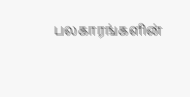பலகாரங்களின்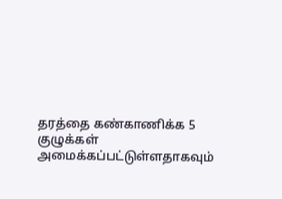தரத்தை கண்காணிக்க 5 குழுக்கள் அமைக்கப்பட்டுள்ளதாகவும்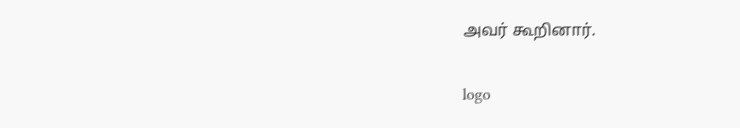அவர் கூறினார்.

logo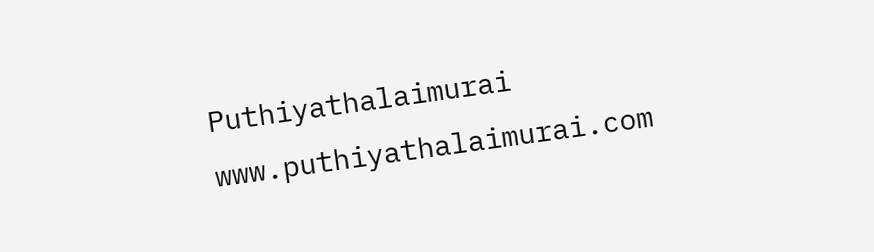Puthiyathalaimurai
www.puthiyathalaimurai.com